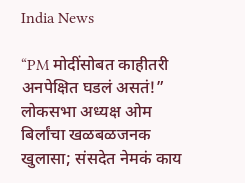India News

“PM मोदींसोबत काहीतरी अनपेक्षित घडलं असतं!” लोकसभा अध्यक्ष ओम बिर्लांचा खळबळजनक खुलासा; संसदेत नेमकं काय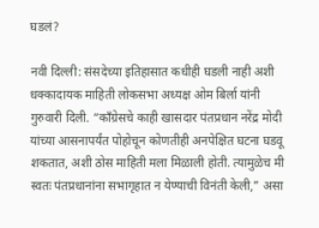घडलं?

नवी दिल्ली: संसदेच्या इतिहासात कधीही घडली नाही अशी धक्कादायक माहिती लोकसभा अध्यक्ष ओम बिर्ला यांनी गुरुवारी दिली. “काँग्रेसचे काही खासदार पंतप्रधान नरेंद्र मोदी यांच्या आसनापर्यंत पोहोचून कोणतीही अनपेक्षित घटना घडवू शकतात, अशी ठोस माहिती मला मिळाली होती. त्यामुळेच मी स्वतः पंतप्रधानांना सभागृहात न येण्याची विनंती केली,” असा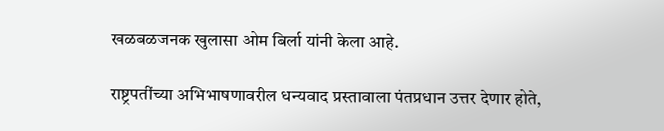खळबळजनक खुलासा ओम बिर्ला यांनी केला आहे.

राष्ट्रपतींच्या अभिभाषणावरील धन्यवाद प्रस्तावाला पंतप्रधान उत्तर देणार होते,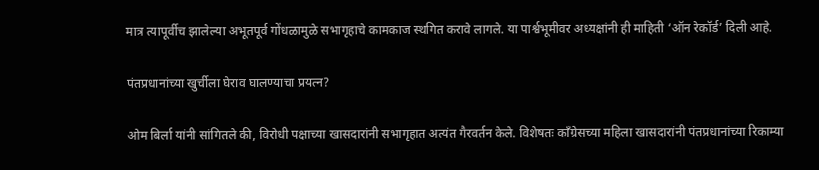मात्र त्यापूर्वीच झालेल्या अभूतपूर्व गोंधळामुळे सभागृहाचे कामकाज स्थगित करावे लागले. या पार्श्वभूमीवर अध्यक्षांनी ही माहिती ‘ऑन रेकॉर्ड’ दिली आहे.

पंतप्रधानांच्या खुर्चीला घेराव घालण्याचा प्रयत्न?

ओम बिर्ला यांनी सांगितले की, विरोधी पक्षाच्या खासदारांनी सभागृहात अत्यंत गैरवर्तन केले. विशेषतः काँग्रेसच्या महिला खासदारांनी पंतप्रधानांच्या रिकाम्या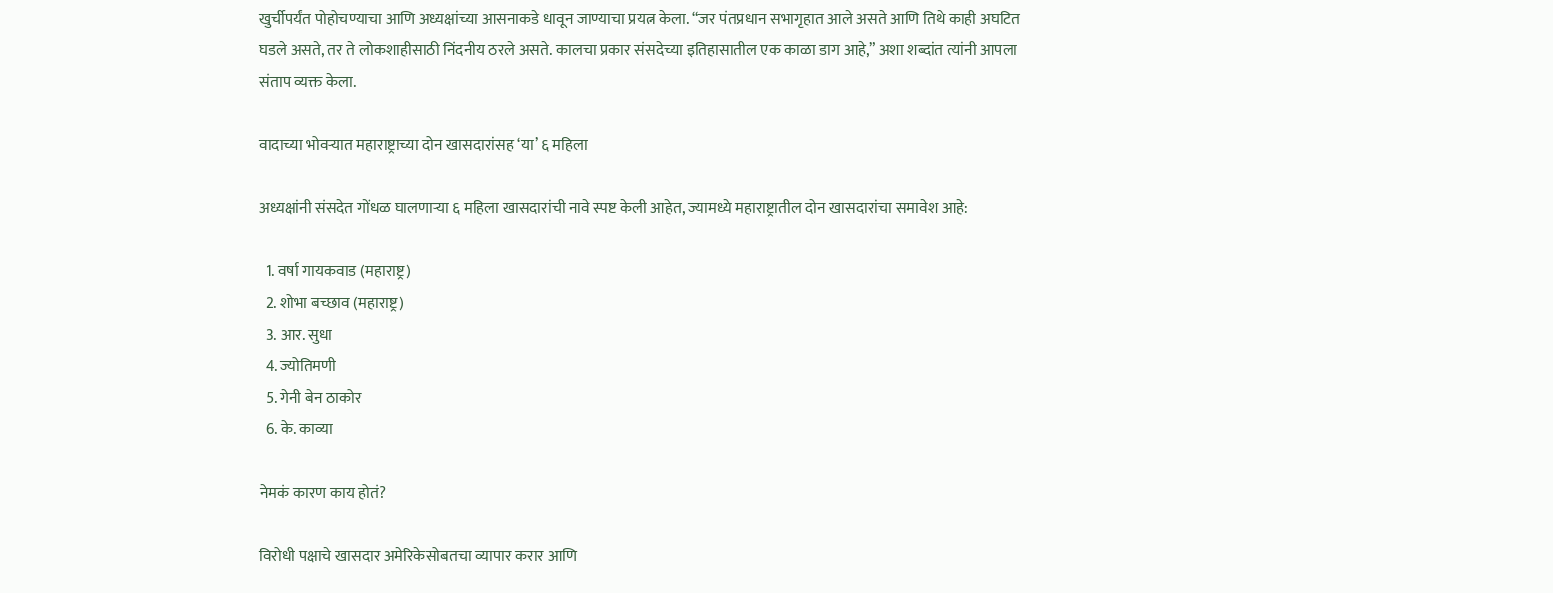खुर्चीपर्यंत पोहोचण्याचा आणि अध्यक्षांच्या आसनाकडे धावून जाण्याचा प्रयत्न केला. “जर पंतप्रधान सभागृहात आले असते आणि तिथे काही अघटित घडले असते, तर ते लोकशाहीसाठी निंदनीय ठरले असते. कालचा प्रकार संसदेच्या इतिहासातील एक काळा डाग आहे,” अशा शब्दांत त्यांनी आपला संताप व्यक्त केला.

वादाच्या भोवऱ्यात महाराष्ट्राच्या दोन खासदारांसह ‘या’ ६ महिला

अध्यक्षांनी संसदेत गोंधळ घालणाऱ्या ६ महिला खासदारांची नावे स्पष्ट केली आहेत, ज्यामध्ये महाराष्ट्रातील दोन खासदारांचा समावेश आहे:

  1. वर्षा गायकवाड (महाराष्ट्र)
  2. शोभा बच्छाव (महाराष्ट्र)
  3. आर. सुधा
  4. ज्योतिमणी
  5. गेनी बेन ठाकोर
  6. के. काव्या

नेमकं कारण काय होतं?

विरोधी पक्षाचे खासदार अमेरिकेसोबतचा व्यापार करार आणि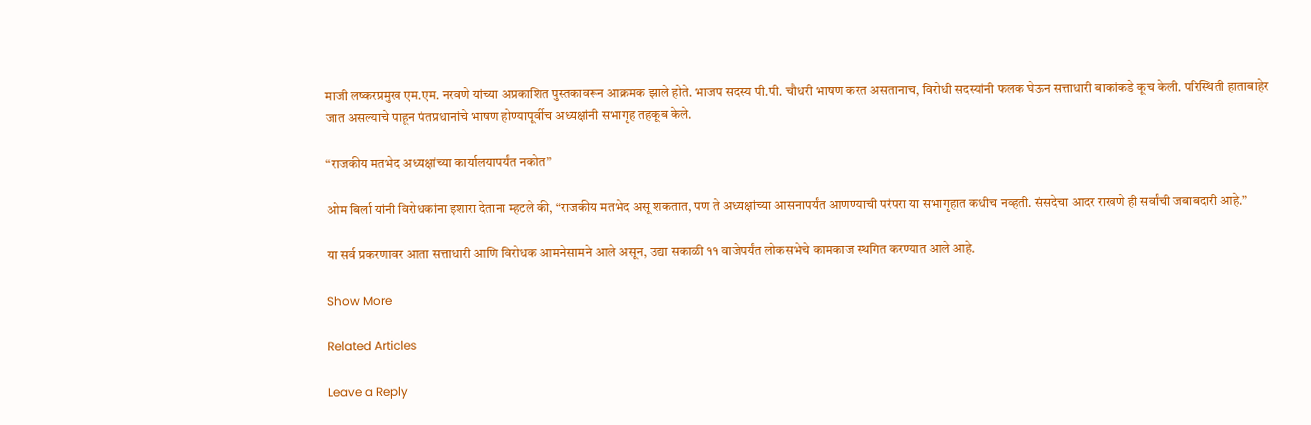माजी लष्करप्रमुख एम.एम. नरवणे यांच्या अप्रकाशित पुस्तकावरून आक्रमक झाले होते. भाजप सदस्य पी.पी. चौधरी भाषण करत असतानाच, विरोधी सदस्यांनी फलक घेऊन सत्ताधारी बाकांकडे कूच केली. परिस्थिती हाताबाहेर जात असल्याचे पाहून पंतप्रधानांचे भाषण होण्यापूर्वीच अध्यक्षांनी सभागृह तहकूब केले.

“राजकीय मतभेद अध्यक्षांच्या कार्यालयापर्यंत नकोत”

ओम बिर्ला यांनी विरोधकांना इशारा देताना म्हटले की, “राजकीय मतभेद असू शकतात, पण ते अध्यक्षांच्या आसनापर्यंत आणण्याची परंपरा या सभागृहात कधीच नव्हती. संसदेचा आदर राखणे ही सर्वांची जबाबदारी आहे.”

या सर्व प्रकरणावर आता सत्ताधारी आणि विरोधक आमनेसामने आले असून, उद्या सकाळी ११ वाजेपर्यंत लोकसभेचे कामकाज स्थगित करण्यात आले आहे.

Show More

Related Articles

Leave a Reply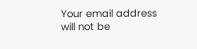Your email address will not be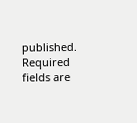published. Required fields are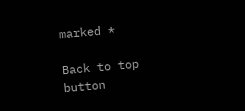marked *

Back to top button